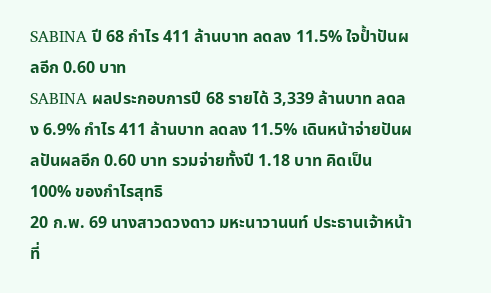SABINA ปี 68 กำไร 411 ล้านบาท ลดลง 11.5% ใจป้ำปันผลอีก 0.60 บาท
SABINA ผลประกอบการปี 68 รายได้ 3,339 ล้านบาท ลดลง 6.9% กำไร 411 ล้านบาท ลดลง 11.5% เดินหน้าจ่ายปันผลปันผลอีก 0.60 บาท รวมจ่ายทั้งปี 1.18 บาท คิดเป็น 100% ของกำไรสุทธิ
20 ก.พ. 69 นางสาวดวงดาว มหะนาวานนท์ ประธานเจ้าหน้าที่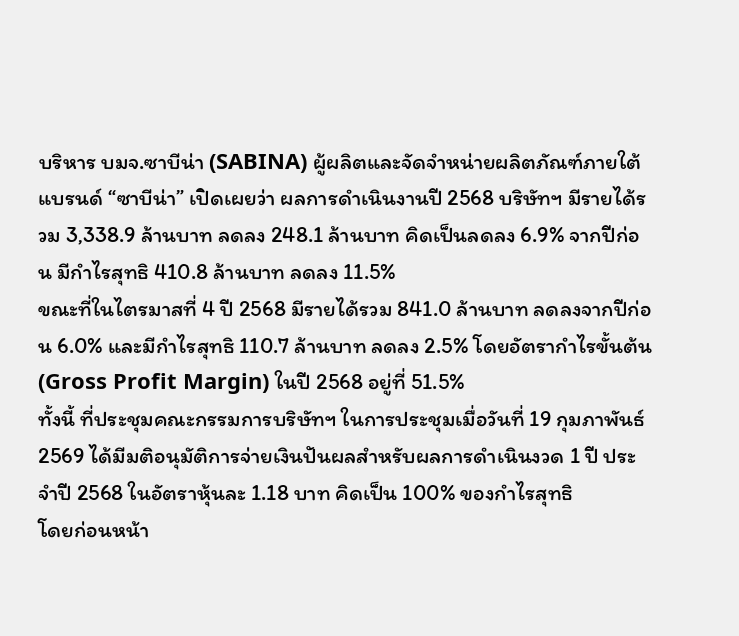บริหาร บมจ.ซาบีน่า (SABINA) ผู้ผลิตและจัดจำหน่ายผลิตภัณฑ์ภายใต้แบรนด์ “ซาบีน่า” เปิดเผยว่า ผลการดำเนินงานปี 2568 บริษัทฯ มีรายได้รวม 3,338.9 ล้านบาท ลดลง 248.1 ล้านบาท คิดเป็นลดลง 6.9% จากปีก่อน มีกำไรสุทธิ 410.8 ล้านบาท ลดลง 11.5%
ขณะที่ในไตรมาสที่ 4 ปี 2568 มีรายได้รวม 841.0 ล้านบาท ลดลงจากปีก่อน 6.0% และมีกำไรสุทธิ 110.7 ล้านบาท ลดลง 2.5% โดยอัตรากำไรขั้นต้น (Gross Profit Margin) ในปี 2568 อยู่ที่ 51.5%
ทั้งนี้ ที่ประชุมคณะกรรมการบริษัทฯ ในการประชุมเมื่อวันที่ 19 กุมภาพันธ์ 2569 ได้มีมติอนุมัติการจ่ายเงินปันผลสำหรับผลการดำเนินงวด 1 ปี ประจำปี 2568 ในอัตราหุ้นละ 1.18 บาท คิดเป็น 100% ของกำไรสุทธิ
โดยก่อนหน้า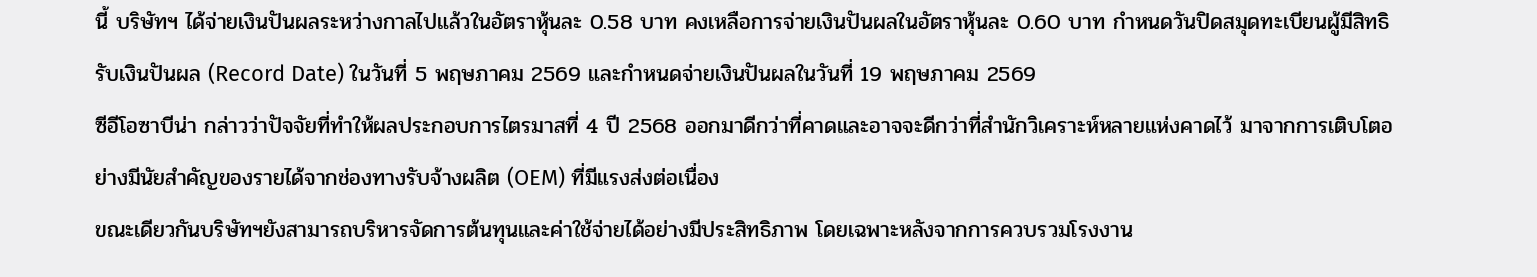นี้ บริษัทฯ ได้จ่ายเงินปันผลระหว่างกาลไปแล้วในอัตราหุ้นละ 0.58 บาท คงเหลือการจ่ายเงินปันผลในอัตราหุ้นละ 0.60 บาท กำหนดวันปิดสมุดทะเบียนผู้มีสิทธิรับเงินปันผล (Record Date) ในวันที่ 5 พฤษภาคม 2569 และกำหนดจ่ายเงินปันผลในวันที่ 19 พฤษภาคม 2569
ซีอีโอซาบีน่า กล่าวว่าปัจจัยที่ทำให้ผลประกอบการไตรมาสที่ 4 ปี 2568 ออกมาดีกว่าที่คาดและอาจจะดีกว่าที่สำนักวิเคราะห์หลายแห่งคาดไว้ มาจากการเติบโตอย่างมีนัยสำคัญของรายได้จากช่องทางรับจ้างผลิต (OEM) ที่มีแรงส่งต่อเนื่อง
ขณะเดียวกันบริษัทฯยังสามารถบริหารจัดการต้นทุนและค่าใช้จ่ายได้อย่างมีประสิทธิภาพ โดยเฉพาะหลังจากการควบรวมโรงงาน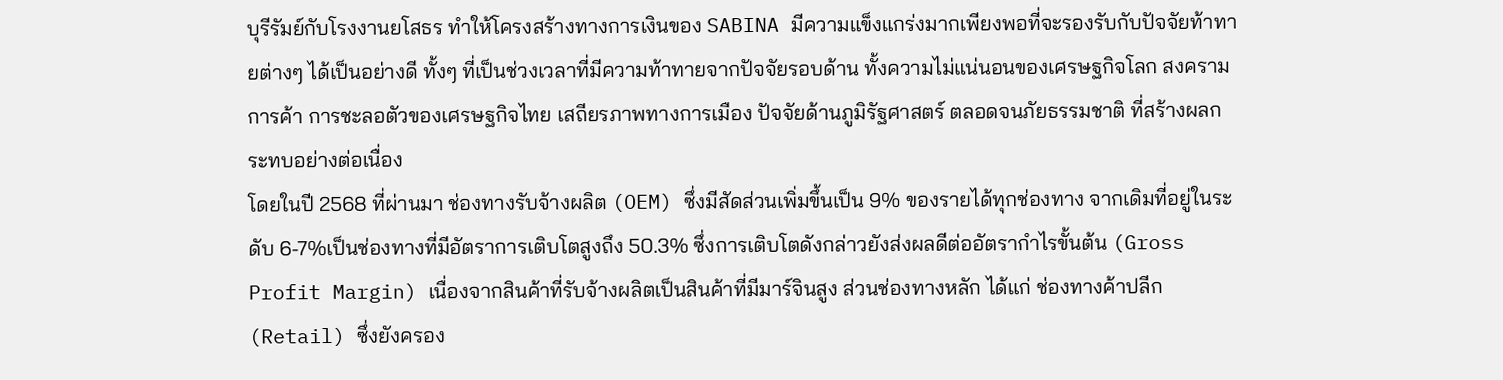บุรีรัมย์กับโรงงานยโสธร ทำให้โครงสร้างทางการเงินของ SABINA มีความแข็งแกร่งมากเพียงพอที่จะรองรับกับปัจจัยท้าทายต่างๆ ได้เป็นอย่างดี ทั้งๆ ที่เป็นช่วงเวลาที่มีความท้าทายจากปัจจัยรอบด้าน ทั้งความไม่แน่นอนของเศรษฐกิจโลก สงครามการค้า การชะลอตัวของเศรษฐกิจไทย เสถียรภาพทางการเมือง ปัจจัยด้านภูมิรัฐศาสตร์ ตลอดจนภัยธรรมชาติ ที่สร้างผลกระทบอย่างต่อเนื่อง
โดยในปี 2568 ที่ผ่านมา ช่องทางรับจ้างผลิต (OEM) ซึ่งมีสัดส่วนเพิ่มขึ้นเป็น 9% ของรายได้ทุกช่องทาง จากเดิมที่อยู่ในระดับ 6-7%เป็นช่องทางที่มีอัตราการเติบโตสูงถึง 50.3% ซึ่งการเติบโตดังกล่าวยังส่งผลดีต่ออัตรากำไรขั้นต้น (Gross Profit Margin) เนื่องจากสินค้าที่รับจ้างผลิตเป็นสินค้าที่มีมาร์จินสูง ส่วนช่องทางหลัก ได้แก่ ช่องทางค้าปลีก (Retail) ซึ่งยังครอง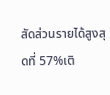สัดส่วนรายได้สูงสุดที่ 57%เติ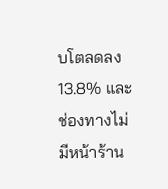บโตลดลง 13.8% และช่องทางไม่มีหน้าร้าน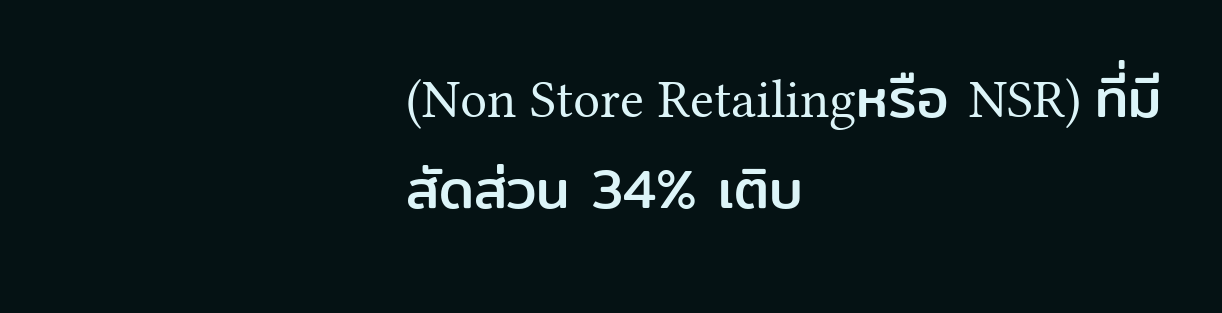(Non Store Retailingหรือ NSR) ที่มีสัดส่วน 34% เติบ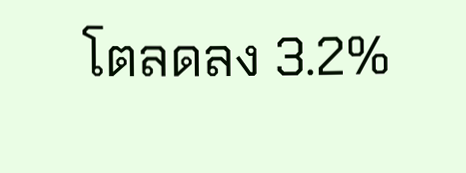โตลดลง 3.2%